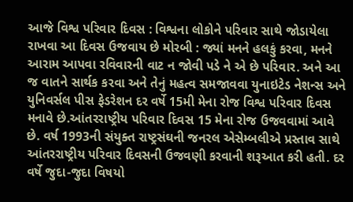આજે વિશ્વ પરિવાર દિવસ : વિશ્વના લોકોને પરિવાર સાથે જોડાયેલા રાખવા આ દિવસ ઉજવાય છે મોરબી : જ્યાં મનને હલકું કરવા, મનને આરામ આપવા રવિવારની વાટ ન જોવી પડે ને એ છે પરિવાર. અને આ જ વાતને સાર્થક કરવા અને તેનું મહત્વ સમજાવવા યુનાઇટેડ નેશન્સ અને યુનિવર્સલ પીસ ફેડરેશન દર વર્ષે 15મી મેના રોજ વિશ્વ પરિવાર દિવસ મનાવે છે.આંતરરાષ્ટ્રીય પરિવાર દિવસ 15 મેના રોજ ઉજવવામાં આવે છે. વર્ષ 1993ની સંયુક્ત રાષ્ટ્રસંઘની જનરલ એસેમ્બલીએ પ્રસ્તાવ સાથે આંતરરાષ્ટ્રીય પરિવાર દિવસની ઉજવણી કરવાની શરૂઆત કરી હતી. દર વર્ષે જુદા-જુદા વિષયો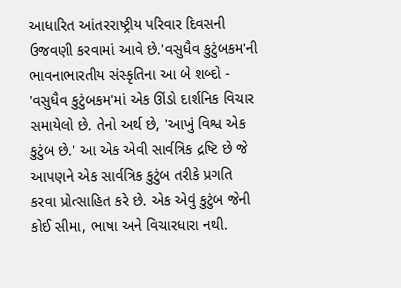આધારિત આંતરરાષ્ટ્રીય પરિવાર દિવસની ઉજવણી કરવામાં આવે છે.'વસુધૈવ કુટુંબકમ'ની ભાવનાભારતીય સંસ્કૃતિના આ બે શબ્દો - 'વસુધૈવ કુટુંબકમ'માં એક ઊંડો દાર્શનિક વિચાર સમાયેલો છે. તેનો અર્થ છે, 'આખું વિશ્વ એક કુટુંબ છે.' આ એક એવી સાર્વત્રિક દ્રષ્ટિ છે જે આપણને એક સાર્વત્રિક કુટુંબ તરીકે પ્રગતિ કરવા પ્રોત્સાહિત કરે છે. એક એવું કુટુંબ જેની કોઈ સીમા, ભાષા અને વિચારધારા નથી.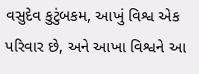વસુદેવ કુટુંબકમ, આખું વિશ્વ એક પરિવાર છે, અને આખા વિશ્વને આ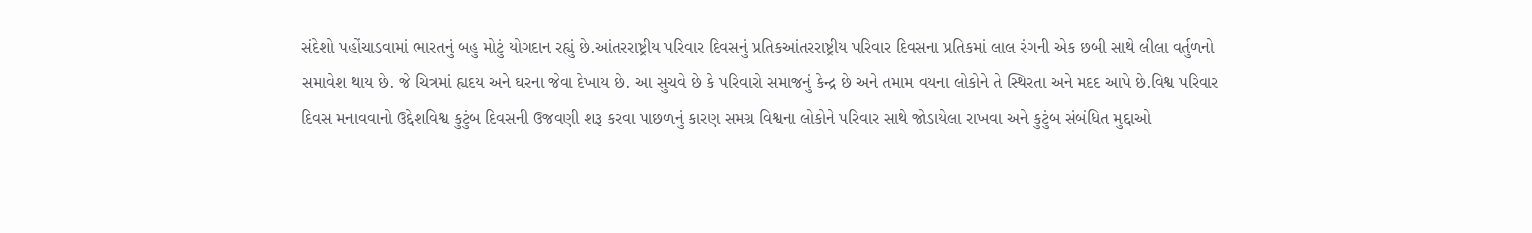સંદેશો પહોંચાડવામાં ભારતનું બહુ મોટું યોગદાન રહ્યું છે.આંતરરાષ્ટ્રીય પરિવાર દિવસનું પ્રતિકઆંતરરાષ્ટ્રીય પરિવાર દિવસના પ્રતિકમાં લાલ રંગની એક છબી સાથે લીલા વર્તુળનો સમાવેશ થાય છે. જે ચિત્રમાં હ્યદય અને ઘરના જેવા દેખાય છે. આ સુચવે છે કે પરિવારો સમાજનું કેન્દ્ર છે અને તમામ વયના લોકોને તે સ્થિરતા અને મદદ આપે છે.વિશ્વ પરિવાર દિવસ મનાવવાનો ઉદ્દેશવિશ્વ કુટુંબ દિવસની ઉજવણી શરૂ કરવા પાછળનું કારણ સમગ્ર વિશ્વના લોકોને પરિવાર સાથે જોડાયેલા રાખવા અને કુટુંબ સંબંધિત મુદ્દાઓ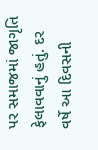પર સમાજમાં જાગૃતિ ફેલાવવાનું હતું. દર વર્ષે આ દિવસની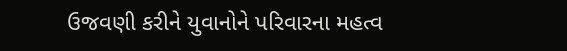ઉજવણી કરીને યુવાનોને પરિવારના મહત્વ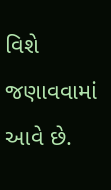વિશે જણાવવામાં આવે છે.